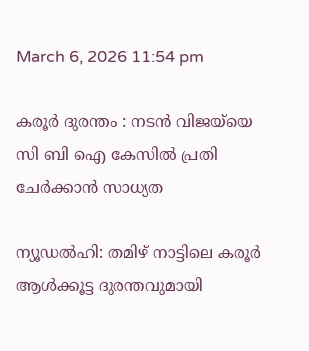March 6, 2026 11:54 pm

കരൂർ ദുരന്തം : നടൻ വിജയ്‌യെ സി ബി ഐ കേസിൽ പ്രതി ചേർക്കാൻ സാധ്യത

ന്യൂഡല്‍ഹി: തമിഴ് നാട്ടിലെ കരൂര്‍ ആള്‍ക്കൂട്ട ദുരന്തവുമായി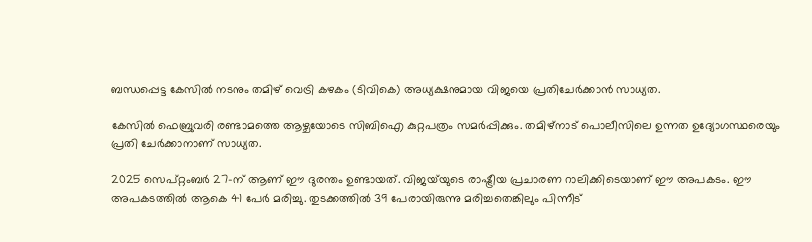ബന്ധപ്പെട്ട കേസില്‍ നടനും തമിഴ് വെട്രി കഴകം (ടിവികെ) അധ്യക്ഷനുമായ വിജയെ പ്രതിചേര്‍ക്കാന്‍ സാധ്യത.

കേസില്‍ ഫെബ്രുവരി രണ്ടാമത്തെ ആഴ്ചയോടെ സിബിഐ കുറ്റപത്രം സമര്‍പ്പിക്കും. തമിഴ്‌നാട് പൊലീസിലെ ഉന്നത ഉദ്യോഗസ്ഥരെയും പ്രതി ചേര്‍ക്കാനാണ് സാധ്യത.

2025 സെപ്റ്റംബർ 27-ന് ആണ് ഈ ദുരന്തം ഉണ്ടായത്. വിജയ്‌യുടെ രാഷ്ട്രീയ പ്രചാരണ റാലിക്കിടെയാണ് ഈ അപകടം. ഈ അപകടത്തിൽ ആകെ 41 പേർ മരിച്ചു. തുടക്കത്തിൽ 39 പേരായിരുന്നു മരിച്ചതെങ്കിലും പിന്നീട്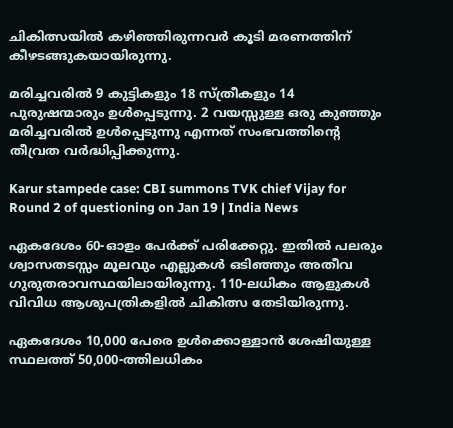ചികിത്സയിൽ കഴിഞ്ഞിരുന്നവർ കൂടി മരണത്തിന് കീഴടങ്ങുകയായിരുന്നു.

മരിച്ചവരിൽ 9 കുട്ടികളും 18 സ്ത്രീകളും 14 പുരുഷന്മാരും ഉൾപ്പെടുന്നു. 2 വയസ്സുള്ള ഒരു കുഞ്ഞും മരിച്ചവരിൽ ഉൾപ്പെടുന്നു എന്നത് സംഭവത്തിന്‍റെ തീവ്രത വർദ്ധിപ്പിക്കുന്നു.

Karur stampede case: CBI summons TVK chief Vijay for Round 2 of questioning on Jan 19 | India News

ഏകദേശം 60-ഓളം പേർക്ക് പരിക്കേറ്റു. ഇതിൽ പലരും ശ്വാസതടസ്സം മൂലവും എല്ലുകൾ ഒടിഞ്ഞും അതീവ ഗുരുതരാവസ്ഥയിലായിരുന്നു. 110-ലധികം ആളുകൾ വിവിധ ആശുപത്രികളിൽ ചികിത്സ തേടിയിരുന്നു.

ഏകദേശം 10,000 പേരെ ഉൾക്കൊള്ളാൻ ശേഷിയുള്ള സ്ഥലത്ത് 50,000-ത്തിലധികം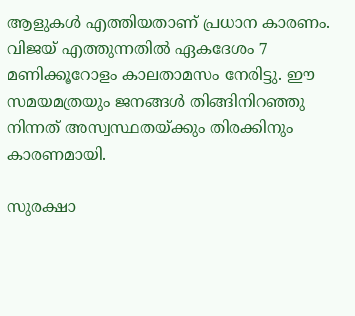ആളുകൾ എത്തിയതാണ് പ്രധാന കാരണം. വിജയ് എത്തുന്നതിൽ ഏകദേശം 7 മണിക്കൂറോളം കാലതാമസം നേരിട്ടു. ഈ സമയമത്രയും ജനങ്ങൾ തിങ്ങിനിറഞ്ഞു നിന്നത് അസ്വസ്ഥതയ്ക്കും തിരക്കിനും കാരണമായി.

സുരക്ഷാ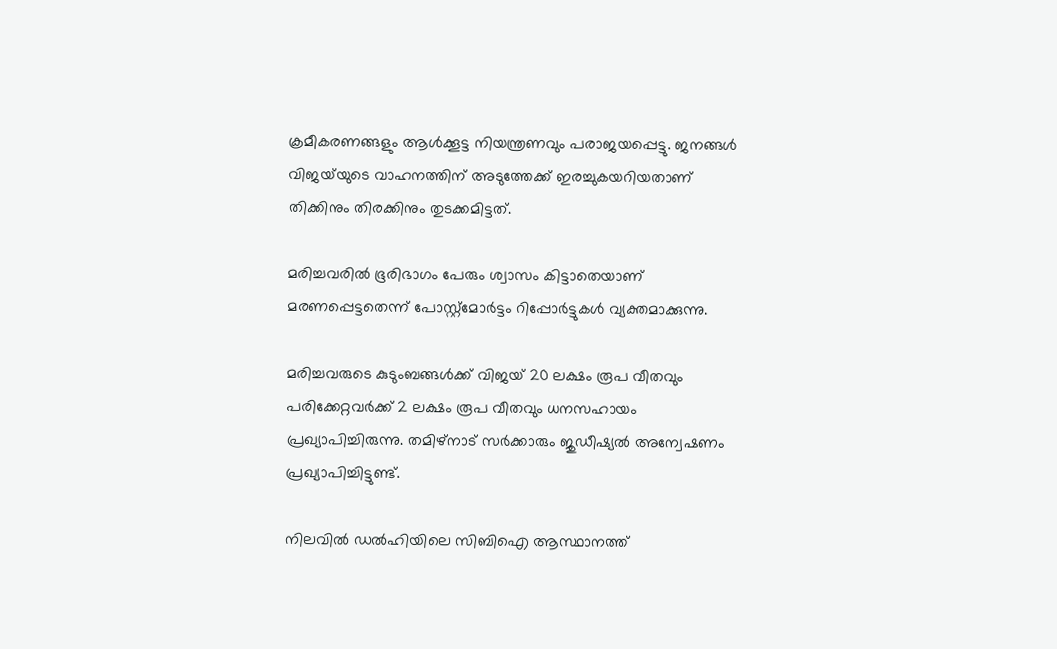ക്രമീകരണങ്ങളും ആൾക്കൂട്ട നിയന്ത്രണവും പരാജയപ്പെട്ടു. ജനങ്ങൾ വിജയ്‌യുടെ വാഹനത്തിന് അടുത്തേക്ക് ഇരച്ചുകയറിയതാണ് തിക്കിനും തിരക്കിനും തുടക്കമിട്ടത്.

മരിച്ചവരിൽ ഭൂരിഭാഗം പേരും ശ്വാസം കിട്ടാതെയാണ് മരണപ്പെട്ടതെന്ന് പോസ്റ്റ്‌മോർട്ടം റിപ്പോർട്ടുകൾ വ്യക്തമാക്കുന്നു.

മരിച്ചവരുടെ കുടുംബങ്ങൾക്ക് വിജയ് 20 ലക്ഷം രൂപ വീതവും പരിക്കേറ്റവർക്ക് 2 ലക്ഷം രൂപ വീതവും ധനസഹായം പ്രഖ്യാപിച്ചിരുന്നു. തമിഴ്‌നാട് സർക്കാരും ജുഡീഷ്യൽ അന്വേഷണം പ്രഖ്യാപിച്ചിട്ടുണ്ട്.

നിലവില്‍ ഡല്‍ഹിയിലെ സിബിഐ ആസ്ഥാനത്ത്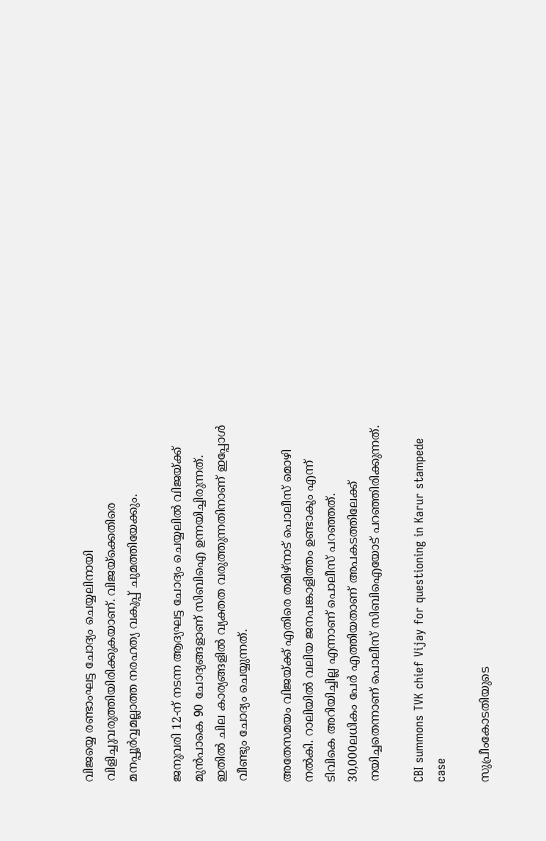വിജയ്യെ രണ്ടാംഘട്ട ചോദ്യം ചെയ്യലിനായി വിളിച്ചുവരുത്തിയിരിക്കുകയാണ്. വിജയ്‌ക്കെതിരെ മനപ്പൂര്‍വ്വമല്ലാത്ത നരഹത്യ വകുപ്പ് ചുമത്തിയേക്കും.

ജനുവരി 12-ന് നടന്ന ആദ്യഘട്ട ചോദ്യം ചെയ്യലില്‍ വിജയ്ക്ക് മുന്‍പാകെ 90 ചോദ്യങ്ങളാണ് സിബിഐ ഉന്നയിച്ചിരുന്നത്. ഇതില്‍ ചില കാര്യങ്ങളില്‍ വ്യക്തത വരുത്തുന്നതിനാണ് ഇപ്പോള്‍ വീണ്ടും ചോദ്യം ചെയ്യുന്നത്.

അതേസമയം വിജയ്ക്ക് എതിരെ തമിഴ്‌നാട് പൊലീസ് മൊഴി നല്‍കി. റാലിയില്‍ വലിയ ജനപങ്കാളിത്തം ഉണ്ടാകും എന്ന് ടിവികെ അറിയിച്ചില്ല എന്നാണ് പൊലീസ് പറഞ്ഞത്. 30,000ലധികം പേര്‍ എത്തിയതാണ് അപകടത്തിലേക്ക് നയിച്ചതെന്നാണ് പൊലീസ് സിബിഐയോട് പറഞ്ഞിരിക്കുന്നത്.

CBI summons TVK chief Vijay for questioning in Karur stampede case

സുപ്രീംകോടതിയുടെ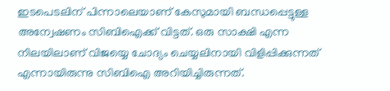ഇടപെടലിന് പിന്നാലെയാണ് കേസുമായി ബന്ധപ്പെട്ടുള്ള അന്വേഷണം സിബിഐക്ക് വിട്ടത്. ഒരു സാക്ഷി എന്ന നിലയിലാണ് വിജയ്യെ ചോദ്യം ചെയ്യലിനായി വിളിപ്പിക്കുന്നത് എന്നായിരുന്നു സിബിഐ അറിയിച്ചിരുന്നത്.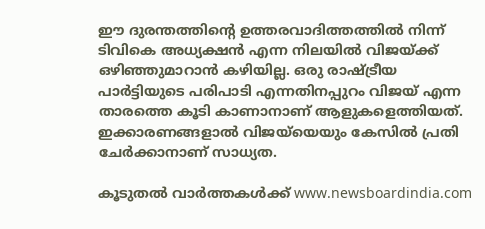ഈ ദുരന്തത്തിന്‍റെ ഉത്തരവാദിത്തത്തിൽ നിന്ന് ടിവികെ അധ്യക്ഷൻ എന്ന നിലയിൽ വിജയ്‌ക്ക് ഒഴിഞ്ഞുമാറാൻ കഴിയില്ല. ഒരു രാഷ്ട്രീയ പാർട്ടിയുടെ പരിപാടി എന്നതിനപ്പുറം വിജയ് എന്ന താരത്തെ കൂടി കാണാനാണ് ആളുകളെത്തിയത്. ഇക്കാരണങ്ങളാൽ വിജയ്‌യെയും കേസിൽ പ്രതി ചേർക്കാനാണ് സാധ്യത.

കൂടുതൽ വാർത്തകൾക്ക് www.newsboardindia.com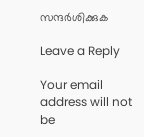സന്ദർശിക്കുക

Leave a Reply

Your email address will not be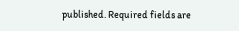published. Required fields are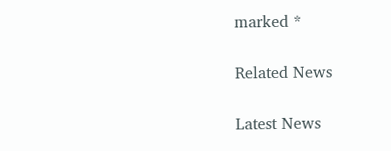marked *

Related News

Latest News